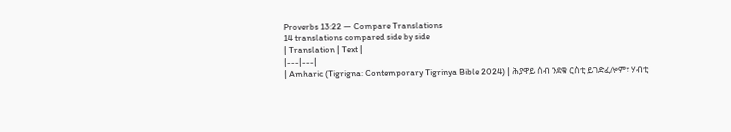Proverbs 13:22 — Compare Translations
14 translations compared side by side
| Translation | Text |
|---|---|
| Amharic (Tigrigna: Contemporary Tigrinya Bible 2024) | ሕያዋይ ሰብ ንደቁ ርስቲ ይገድፈሎም፣ ሃብቲ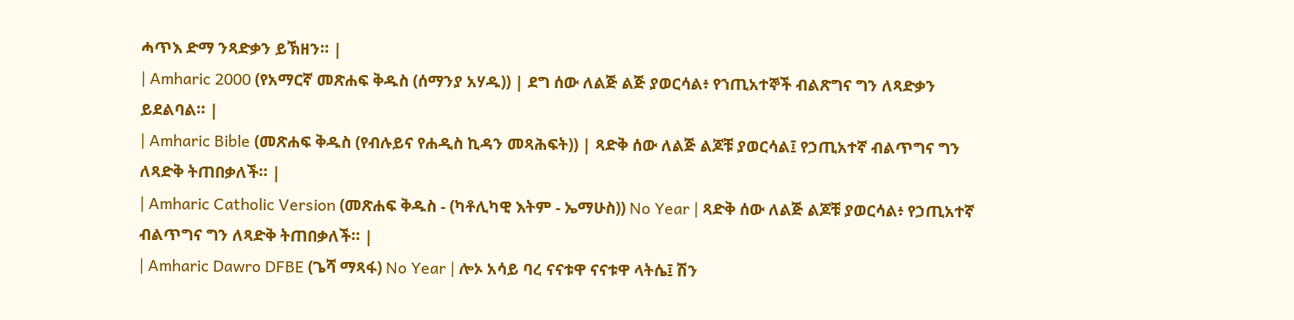ሓጥእ ድማ ንጻድቃን ይኽዘን። |
| Amharic 2000 (የአማርኛ መጽሐፍ ቅዱስ (ሰማንያ አሃዱ)) | ደግ ሰው ለልጅ ልጅ ያወርሳል፥ የኀጢአተኞች ብልጽግና ግን ለጻድቃን ይደልባል። |
| Amharic Bible (መጽሐፍ ቅዱስ (የብሉይና የሐዲስ ኪዳን መጻሕፍት)) | ጻድቅ ሰው ለልጅ ልጆቹ ያወርሳል፤ የኃጢአተኛ ብልጥግና ግን ለጻድቅ ትጠበቃለች። |
| Amharic Catholic Version (መጽሐፍ ቅዱስ - (ካቶሊካዊ እትም - ኤማሁስ)) No Year | ጻድቅ ሰው ለልጅ ልጆቹ ያወርሳል፥ የኃጢአተኛ ብልጥግና ግን ለጻድቅ ትጠበቃለች። |
| Amharic Dawro DFBE (ጌሻ ማጻፋ) No Year | ሎኦ አሳይ ባረ ናናቱዋ ናናቱዋ ላትሴ፤ ሽን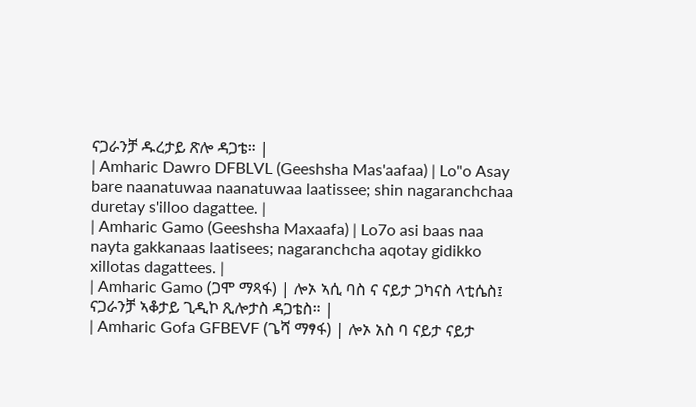ናጋራንቻ ዱረታይ ጽሎ ዳጋቴ። |
| Amharic Dawro DFBLVL (Geeshsha Mas'aafaa) | Lo"o Asay bare naanatuwaa naanatuwaa laatissee; shin nagaranchchaa duretay s'illoo dagattee. |
| Amharic Gamo (Geeshsha Maxaafa) | Lo7o asi baas naa nayta gakkanaas laatisees; nagaranchcha aqotay gidikko xillotas dagattees. |
| Amharic Gamo (ጋሞ ማጻፋ) | ሎኦ ኣሲ ባስ ና ናይታ ጋካናስ ላቲሴስ፤ ናጋራንቻ ኣቆታይ ጊዲኮ ጺሎታስ ዳጋቴስ። |
| Amharic Gofa GFBEVF (ጌሻ ማፃፋ) | ሎኦ አስ ባ ናይታ ናይታ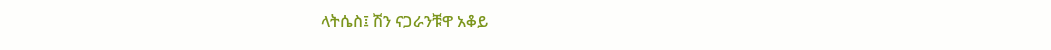ላትሴስ፤ ሽን ናጋራንቹዋ አቆይ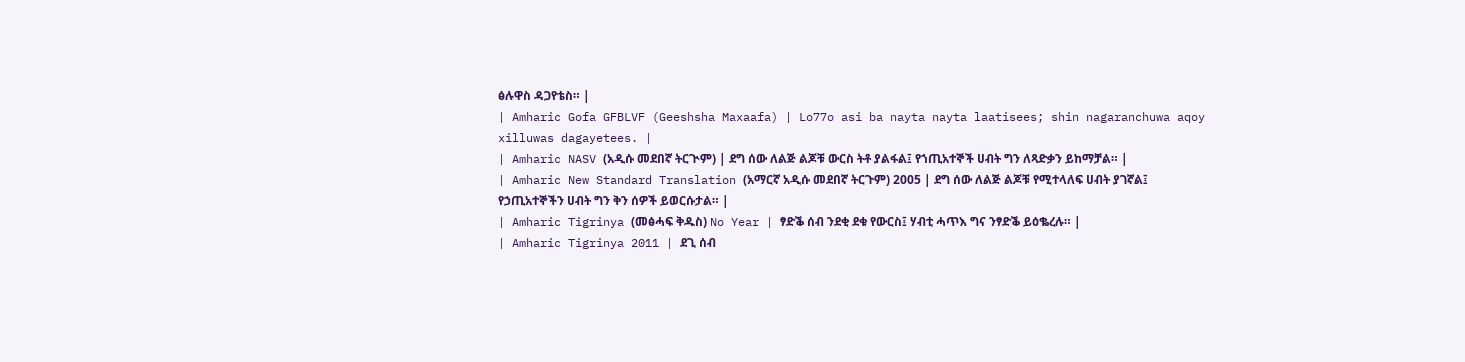ፅሉዋስ ዳጋየቴስ። |
| Amharic Gofa GFBLVF (Geeshsha Maxaafa) | Lo77o asi ba nayta nayta laatisees; shin nagaranchuwa aqoy xilluwas dagayetees. |
| Amharic NASV (አዲሱ መደበኛ ትርጒም) | ደግ ሰው ለልጅ ልጆቹ ውርስ ትቶ ያልፋል፤ የኀጢአተኞች ሀብት ግን ለጻድቃን ይከማቻል። |
| Amharic New Standard Translation (አማርኛ አዲሱ መደበኛ ትርጉም) 2005 | ደግ ሰው ለልጅ ልጆቹ የሚተላለፍ ሀብት ያገኛል፤ የኃጢአተኞችን ሀብት ግን ቅን ሰዎች ይወርሱታል። |
| Amharic Tigrinya (መፅሓፍ ቅዱስ) No Year | ፃድቕ ሰብ ንደቂ ደቁ የውርስ፤ ሃብቲ ሓጥእ ግና ንፃድቕ ይዕቈረሉ። |
| Amharic Tigrinya 2011 | ደጊ ሰብ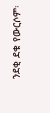ንደቂ ደቁ የውርሶም፡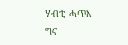ሃብቲ ሓጥእ ግና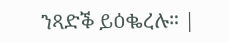ንጻድቕ ይዕቈረሉ። |